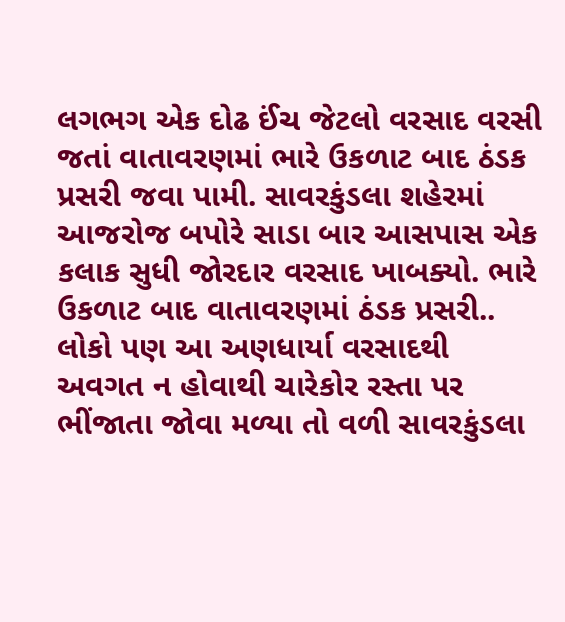લગભગ એક દોઢ ઈંચ જેટલો વરસાદ વરસી જતાં વાતાવરણમાં ભારે ઉકળાટ બાદ ઠંડક પ્રસરી જવા પામી. સાવરકુંડલા શહેરમાં આજરોજ બપોરે સાડા બાર આસપાસ એક કલાક સુધી જોરદાર વરસાદ ખાબક્યો. ભારે ઉકળાટ બાદ વાતાવરણમાં ઠંડક પ્રસરી.. લોકો પણ આ અણધાર્યા વરસાદથી અવગત ન હોવાથી ચારેકોર રસ્તા પર ભીંજાતા જોવા મળ્યા તો વળી સાવરકુંડલા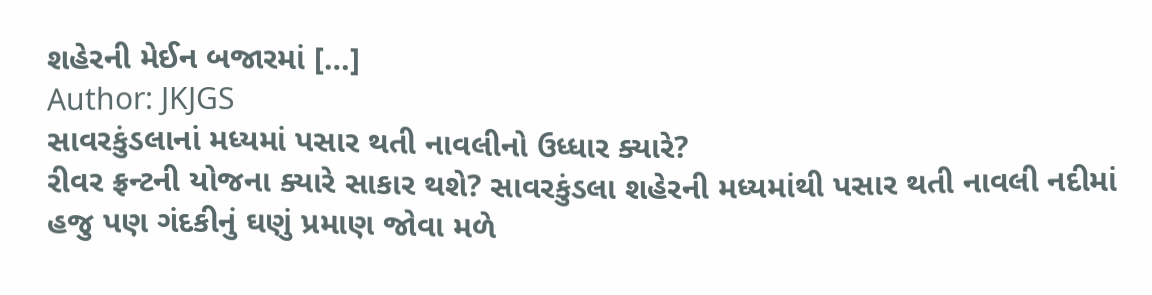શહેરની મેઈન બજારમાં […]
Author: JKJGS
સાવરકુંડલાનાં મધ્યમાં પસાર થતી નાવલીનો ઉધ્ધાર ક્યારે?
રીવર ફ્રન્ટની યોજના ક્યારે સાકાર થશે? સાવરકુંડલા શહેરની મધ્યમાંથી પસાર થતી નાવલી નદીમાં હજુ પણ ગંદકીનું ઘણું પ્રમાણ જોવા મળે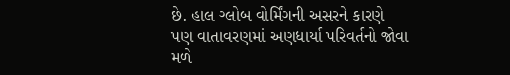છે. હાલ ગ્લોબ વોર્મિંગની અસરને કારણે પણ વાતાવરણમાં અણધાર્યા પરિવર્તનો જોવા મળે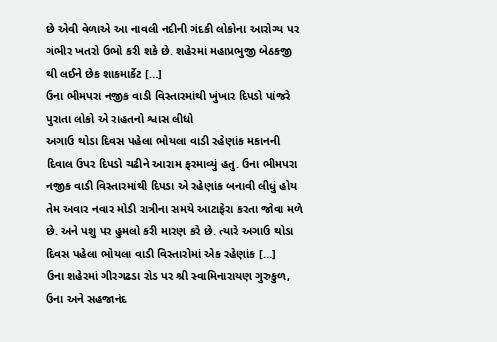છે એવી વેળાએ આ નાવલી નદીની ગંદકી લોકોના આરોગ્ય પર ગંભીર ખતરો ઉભો કરી શકે છે. શહેરમાં મહાપ્રભુજી બેઠકજી થી લઈને છેક શાકમાર્કેટ […]
ઉના ભીમપરા નજીક વાડી વિસ્તારમાંથી ખુંખાર દિપડો પાંજરે પુરાતા લોકો એ રાહતનો શ્વાસ લીધો
અગાઉ થોડા દિવસ પહેલા ભોયલા વાડી રહેણાંક મકાનની દિવાલ ઉપર દિપડો ચઢીને આરામ ફરમાવ્યું હતુ. ઉના ભીમપરા નજીક વાડી વિસ્તારમાંથી દિપડા એ રહેણાંક બનાવી લીધું હોય તેમ અવાર નવાર મોડી રાત્રીના સમયે આટાફેરા કરતા જોવા મળે છે. અને પશુ પર હુમલો કરી મારણ કરે છે. ત્યારે અગાઉ થોડા દિવસ પહેલા ભોયલા વાડી વિસ્તારોમાં એક રહેણાંક […]
ઉના શહેરમાં ગીરગઢડા રોડ પર શ્રી સ્વામિનારાયણ ગુરુકુળ, ઉના અને સહજાનંદ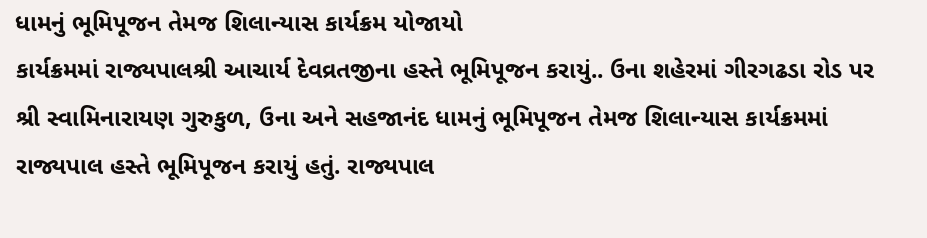ધામનું ભૂમિપૂજન તેમજ શિલાન્યાસ કાર્યક્રમ યોજાયો
કાર્યક્રમમાં રાજ્યપાલશ્રી આચાર્ય દેવવ્રતજીના હસ્તે ભૂમિપૂજન કરાયું.. ઉના શહેરમાં ગીરગઢડા રોડ પર શ્રી સ્વામિનારાયણ ગુરુકુળ, ઉના અને સહજાનંદ ધામનું ભૂમિપૂજન તેમજ શિલાન્યાસ કાર્યક્રમમાં રાજ્યપાલ હસ્તે ભૂમિપૂજન કરાયું હતું. રાજ્યપાલ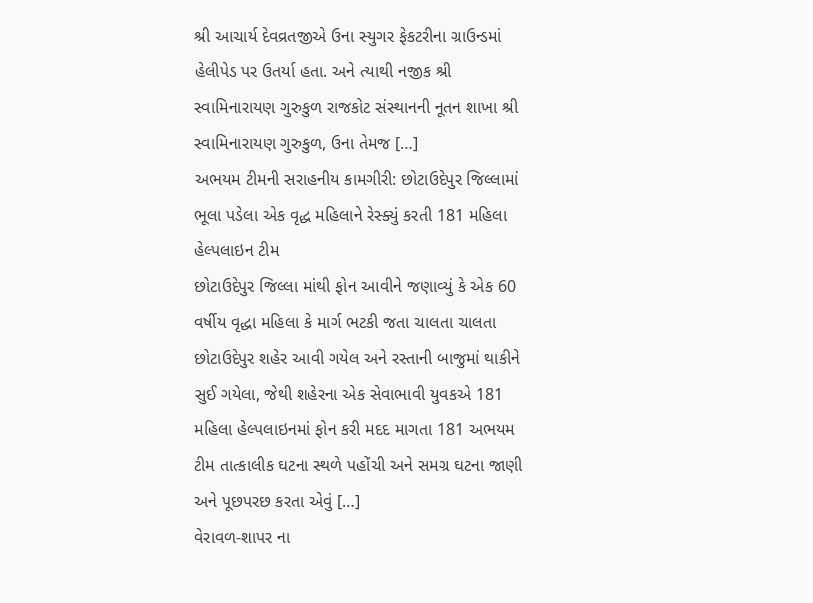શ્રી આચાર્ય દેવવ્રતજીએ ઉના સ્યુગર ફેકટરીના ગ્રાઉન્ડમાં હેલીપેડ પર ઉતર્યા હતા. અને ત્યાથી નજીક શ્રી સ્વામિનારાયણ ગુરુકુળ રાજકોટ સંસ્થાનની નૂતન શાખા શ્રી સ્વામિનારાયણ ગુરુકુળ, ઉના તેમજ […]
અભયમ ટીમની સરાહનીય કામગીરી: છોટાઉદેપુર જિલ્લામાં ભૂલા પડેલા એક વૃદ્ધ મહિલાને રેસ્ક્યું કરતી 181 મહિલા હેલ્પલાઇન ટીમ
છોટાઉદેપુર જિલ્લા માંથી ફોન આવીને જણાવ્યું કે એક 60 વર્ષીય વૃદ્ધા મહિલા કે માર્ગ ભટકી જતા ચાલતા ચાલતા છોટાઉદેપુર શહેર આવી ગયેલ અને રસ્તાની બાજુમાં થાકીને સુઈ ગયેલા, જેથી શહેરના એક સેવાભાવી યુવકએ 181 મહિલા હેલ્પલાઇનમાં ફોન કરી મદદ માગતા 181 અભયમ ટીમ તાત્કાલીક ઘટના સ્થળે પહોંચી અને સમગ્ર ઘટના જાણી અને પૂછપરછ કરતા એવું […]
વેરાવળ-શાપર ના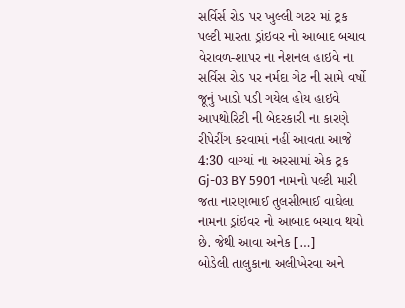સર્વિર્સ રોડ પર ખુલ્લી ગટર માં ટ્રક પલ્ટી મારતા ડ્રાંઇવર નો આબાદ બચાવ
વેરાવળ-શાપર ના નેશનલ હાઇવે ના સર્વિસ રોડ પર નર્મદા ગેટ ની સામે વર્ષો જૂનું ખાડો પડી ગયેલ હોય હાઇવે આપથોરિટી ની બેદરકારી ના કારણે રીપેરીંગ કરવામાં નહીં આવતા આજે 4:30 વાગ્યાં ના અરસામાં એક ટ્રક Gj-03 BY 5901 નામનો પલ્ટી મારી જતા નારણભાઈ તુલસીભાઈ વાઘેલા નામના ડ્રાંઇવર નો આબાદ બચાવ થયો છે. જેથી આવા અનેક […]
બોડેલી તાલુકાના અલીખેરવા અને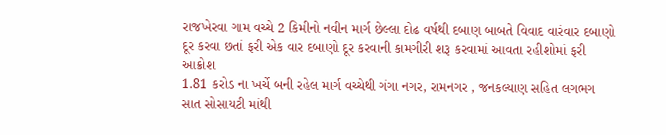રાજખેરવા ગામ વચ્ચે 2 કિમીનો નવીન માર્ગ છેલ્લા દોઢ વર્ષથી દબાણ બાબતે વિવાદ વારંવાર દબાણો દૂર કરવા છતાં ફરી એક વાર દબાણો દૂર કરવાની કામગીરી શરૂ કરવામાં આવતા રહીશોમાં ફરી આક્રોશ
1.81 કરોડ ના ખર્ચે બની રહેલ માર્ગ વચ્ચેથી ગંગા નગર, રામનગર , જનકલ્યાણ સહિત લગભગ સાત સોસાયટી માંથી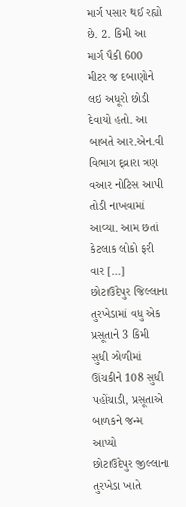માર્ગ પસાર થઈ રહ્યો છે. 2. કિમી આ માર્ગ પૈકી 600 મીટર જ દબાણોને લઇ અધૂરો છોડી દેવાયો હતો. આ બાબતે આર.એન.વી વિભાગ દ્વ્રારા ત્રણ વઆર નોટિસ આપી તોડી નાખવામાં આવ્યા. આમ છતાં કેટલાક લોકો ફરી વાર […]
છોટાઉદેપુર જિલ્લાના તુરખેડામાં વધુ એક પ્રસૂતાને 3 કિમી સુધી ઝોળીમાં ઊંચકીને 108 સુધી પહોંચાડી, પ્રસૂતાએ બાળકને જન્મ આપ્યો
છોટાઉદેપુર જીલ્લાના તુરખેડા ખાતે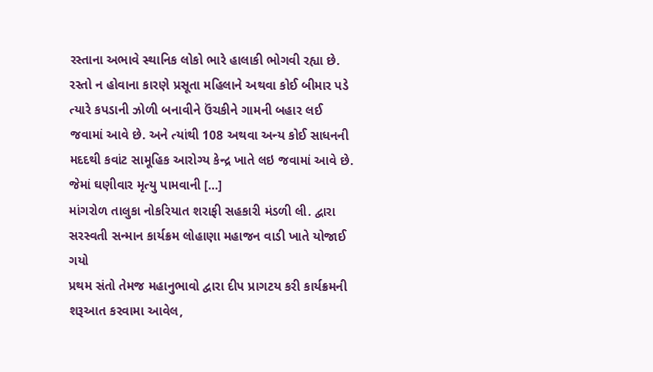રસ્તાના અભાવે સ્થાનિક લોકો ભારે હાલાકી ભોગવી રહ્યા છે. રસ્તો ન હોવાના કારણે પ્રસૂતા મહિલાને અથવા કોઈ બીમાર પડે ત્યારે કપડાની ઝોળી બનાવીને ઉંચકીને ગામની બહાર લઈ જવામાં આવે છે. અને ત્યાંથી 108 અથવા અન્ય કોઈ સાધનની મદદથી કવાંટ સામૂહિક આરોગ્ય કેન્દ્ર ખાતે લઇ જવામાં આવે છે. જેમાં ઘણીવાર મૃત્યુ પામવાની […]
માંગરોળ તાલુકા નોકરિયાત શરાફી સહકારી મંડળી લી. દ્વારા સરસ્વતી સન્માન કાર્યક્રમ લોહાણા મહાજન વાડી ખાતે યોજાઈ ગયો
પ્રથમ સંતો તેમજ મહાનુભાવો દ્વારા દીપ પ્રાગટય કરી કાર્યક્રમની શરૂઆત કરવામા આવેલ,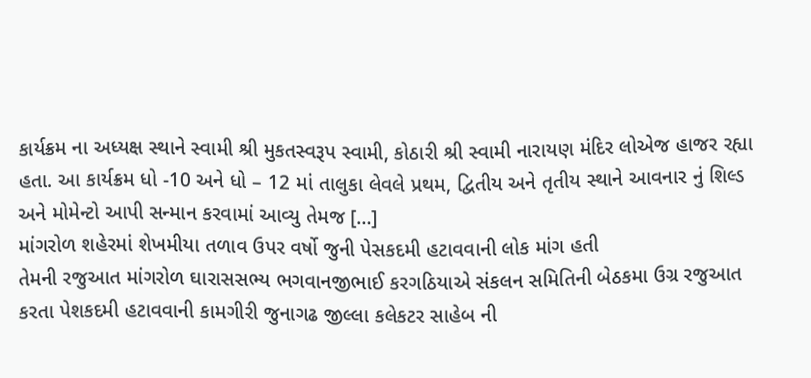કાર્યક્રમ ના અધ્યક્ષ સ્થાને સ્વામી શ્રી મુકતસ્વરૂપ સ્વામી, કોઠારી શ્રી સ્વામી નારાયણ મંદિર લોએજ હાજર રહ્યા હતા. આ કાર્યક્રમ ધો -10 અને ધો – 12 માં તાલુકા લેવલે પ્રથમ, દ્વિતીય અને તૃતીય સ્થાને આવનાર નું શિલ્ડ અને મોમેન્ટો આપી સન્માન કરવામાં આવ્યુ તેમજ […]
માંગરોળ શહેરમાં શેખમીયા તળાવ ઉપર વર્ષો જુની પેસકદમી હટાવવાની લોક માંગ હતી
તેમની રજુઆત માંગરોળ ઘારાસસભ્ય ભગવાનજીભાઈ કરગઠિયાએ સંકલન સમિતિની બેઠકમા ઉગ્ર રજુઆત કરતા પેશકદમી હટાવવાની કામગીરી જુનાગઢ જીલ્લા કલેકટર સાહેબ ની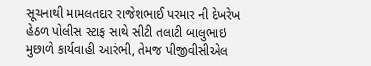સૂચનાથી મામલતદાર રાજેશભાઈ પરમાર ની દેખરેખ હેઠળ પોલીસ સ્ટાફ સાથે સીટી તલાટી બાલુભાઇ મુછાળે કાર્યવાહી આરંભી, તેમજ પીજીવીસીએલ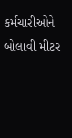કર્મચારીઓને બોલાવી મીટર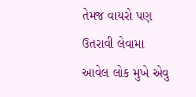તેમજ વાયરો પણ ઉતરાવી લેવામા આવેલ લોક મુખે એવુ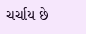ચર્ચાય છે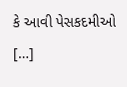કે આવી પેસકદમીઓ […]